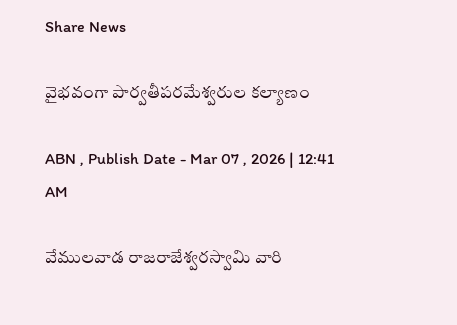Share News

వైభవంగా పార్వతీపరమేశ్వరుల కల్యాణం

ABN , Publish Date - Mar 07 , 2026 | 12:41 AM

వేములవాడ రాజరాజేశ్వరస్వామి వారి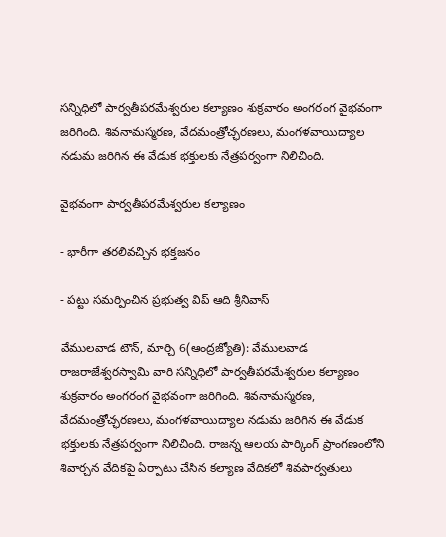సన్నిధిలో పార్వతీపరమేశ్వరుల కల్యాణం శుక్రవారం అంగరంగ వైభవంగా జరిగింది. శివనామస్మరణ, వేదమంత్రోచ్ఛరణలు, మంగళవాయిద్యాల నడుమ జరిగిన ఈ వేడుక భక్తులకు నేత్రపర్వంగా నిలిచింది.

వైభవంగా పార్వతీపరమేశ్వరుల కల్యాణం

- భారీగా తరలివచ్చిన భక్తజనం

- పట్టు సమర్పించిన ప్రభుత్వ విప్‌ ఆది శ్రీనివాస్‌

వేములవాడ టౌన్‌, మార్చి 6(ఆంద్రజ్యోతి): వేములవాడ రాజరాజేశ్వరస్వామి వారి సన్నిధిలో పార్వతీపరమేశ్వరుల కల్యాణం శుక్రవారం అంగరంగ వైభవంగా జరిగింది. శివనామస్మరణ, వేదమంత్రోచ్ఛరణలు, మంగళవాయిద్యాల నడుమ జరిగిన ఈ వేడుక భక్తులకు నేత్రపర్వంగా నిలిచింది. రాజన్న ఆలయ పార్కింగ్‌ ప్రాంగణంలోని శివార్చన వేదికపై ఏర్పాటు చేసిన కల్యాణ వేదికలో శివపార్వతులు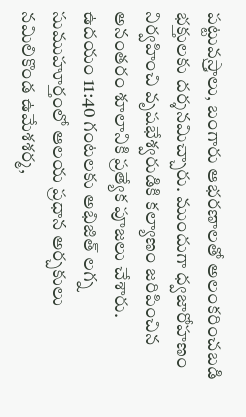పట్టువస్ర్తాలు, బంగారు ఆభరణాలతో అలంకరించబడి భక్తులకు దర్శనమిచ్చారు. ముందుగా ధ్వజారోహణం నిర్వహించి వృషభేశ్వరుడికి కల్యాణం జరిపించిన అనంతరం శూలానికి ప్రత్యేక పూజలు చేశారు. ఉదయం 11:40 గంటలకు అభిజిత్‌ లగ్న సుముహూర్తంలో ఆలయ ప్రధాన అర్చకులు నమిలికొండ ఉమేశశర్మ,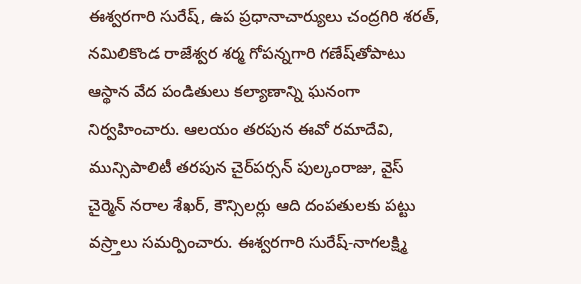ఈశ్వరగారి సురేష్‌, ఉప ప్రధానాచార్యులు చంద్రగిరి శరత్‌, నమిలికొండ రాజేశ్వర శర్మ గోపన్నగారి గణేష్‌తోపాటు ఆస్థాన వేద పండితులు కల్యాణాన్ని ఘనంగా నిర్వహించారు. ఆలయం తరపున ఈవో రమాదేవి, మున్సిపాలిటీ తరపున చైర్‌పర్సన్‌ పుల్కంరాజు, వైస్‌ చైర్మెన్‌ నరాల శేఖర్‌, కౌన్సిలర్లు ఆది దంపతులకు పట్టు వస్ర్తాలు సమర్పించారు. ఈశ్వరగారి సురేష్‌-నాగలక్ష్మి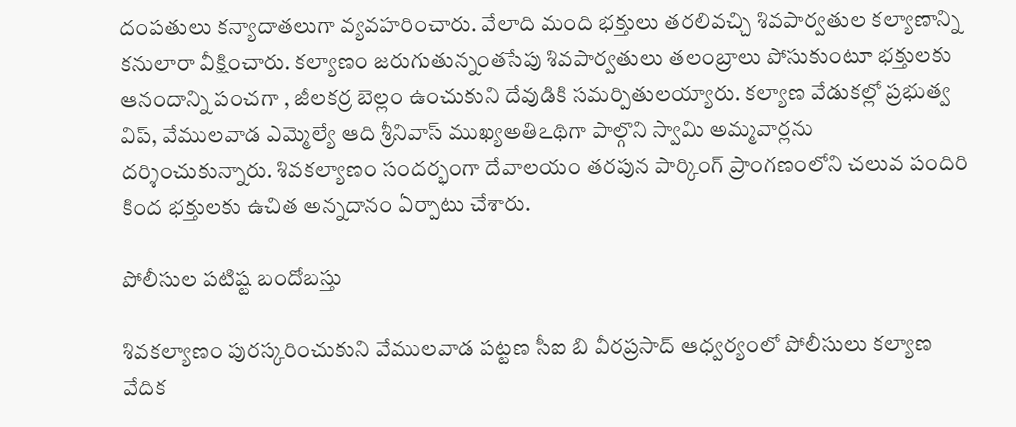దంపతులు కన్యాదాతలుగా వ్యవహరించారు. వేలాది మంది భక్తులు తరలివచ్చి శివపార్వతుల కల్యాణాన్ని కనులారా వీక్షించారు. కల్యాణం జరుగుతున్నంతసేపు శివపార్వతులు తలంబ్రాలు పోసుకుంటూ భక్తులకు ఆనందాన్ని పంచగా , జీలకర్ర బెల్లం ఉంచుకుని దేవుడికి సమర్పితులయ్యారు. కల్యాణ వేడుకల్లో ప్రభుత్వ విప్‌, వేములవాడ ఎమ్మెల్యే ఆది శ్రీనివాస్‌ ముఖ్యఅతిఽథిగా పాల్గొని స్వామి అమ్మవార్లను దర్శించుకున్నారు. శివకల్యాణం సందర్భంగా దేవాలయం తరపున పార్కింగ్‌ ప్రాంగణంలోని చలువ పందిరి కింద భక్తులకు ఉచిత అన్నదానం ఏర్పాటు చేశారు.

పోలీసుల పటిష్ట బందోబస్తు

శివకల్యాణం పురస్కరించుకుని వేములవాడ పట్టణ సీఐ బి వీరప్రసాద్‌ ఆధ్వర్యంలో పోలీసులు కల్యాణ వేదిక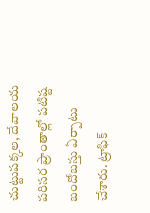చుట్టుపక్కల, దేవాలయ పరిసర ప్రాంతాల్లో పటిష్ట బందోబస్తు ఏర్పాటు చేశారు. ట్రాఫిక్‌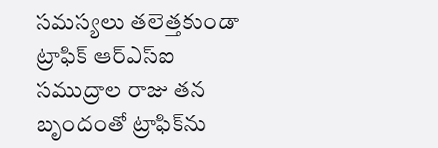సమస్యలు తలెత్తకుండా ట్రాఫిక్‌ ఆర్‌ఎస్‌ఐ సముద్రాల రాజు తన బృందంతో ట్రాఫిక్‌ను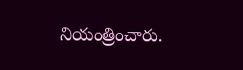నియంత్రించారు.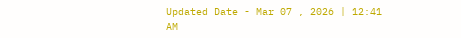Updated Date - Mar 07 , 2026 | 12:41 AM